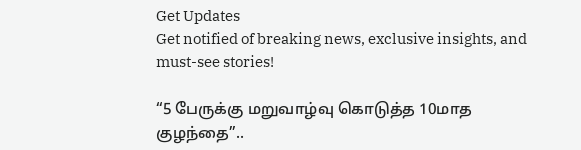Get Updates
Get notified of breaking news, exclusive insights, and must-see stories!

“5 பேருக்கு மறுவாழ்வு கொடுத்த 10மாத குழந்தை”..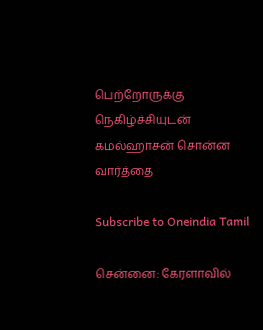பெற்றோருக்கு நெகிழ்ச்சியுடன் கமல்ஹாசன் சொன்ன வார்த்தை

Subscribe to Oneindia Tamil

சென்னை: கேரளாவில்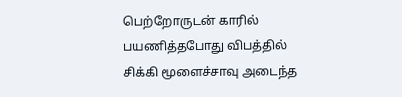பெற்றோருடன் காரில் பயணித்தபோது விபத்தில் சிக்கி மூளைச்சாவு அடைந்த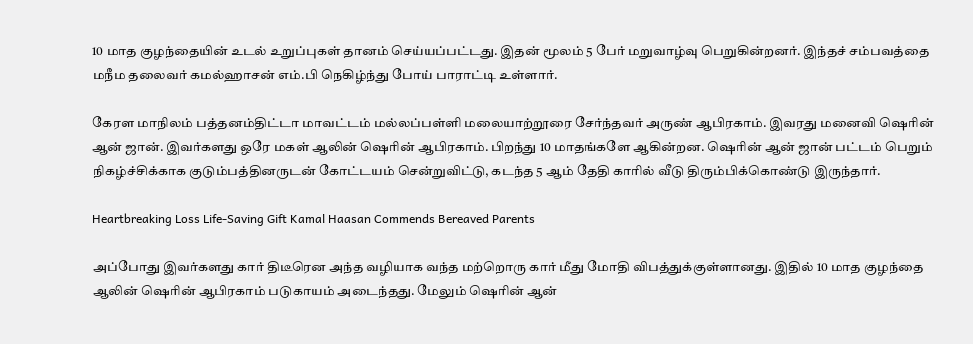10 மாத குழந்தையின் உடல் உறுப்புகள் தானம் செய்யப்பட்டது. இதன் மூலம் 5 பேர் மறுவாழ்வு பெறுகின்றனர். இந்தச் சம்பவத்தை மநீம தலைவர் கமல்ஹாசன் எம்.பி நெகிழ்ந்து போய் பாராட்டி உள்ளார்.

கேரள மாநிலம் பத்தனம்திட்டா மாவட்டம் மல்லப்பள்ளி மலையாற்றூரை சேர்ந்தவர் அருண் ஆபிரகாம். இவரது மனைவி ஷெரின் ஆன் ஜான். இவர்களது ஒரே மகள் ஆலின் ஷெரின் ஆபிரகாம். பிறந்து 10 மாதங்களே ஆகின்றன. ஷெரின் ஆன் ஜான் பட்டம் பெறும் நிகழ்ச்சிக்காக குடும்பத்தினருடன் கோட்டயம் சென்றுவிட்டு, கடந்த 5 ஆம் தேதி காரில் வீடு திரும்பிக்கொண்டு இருந்தார்.

Heartbreaking Loss Life-Saving Gift Kamal Haasan Commends Bereaved Parents

அப்போது இவர்களது கார் திடீரென அந்த வழியாக வந்த மற்றொரு கார் மீது மோதி விபத்துக்குள்ளானது. இதில் 10 மாத குழந்தை ஆலின் ஷெரின் ஆபிரகாம் படுகாயம் அடைந்தது. மேலும் ஷெரின் ஆன்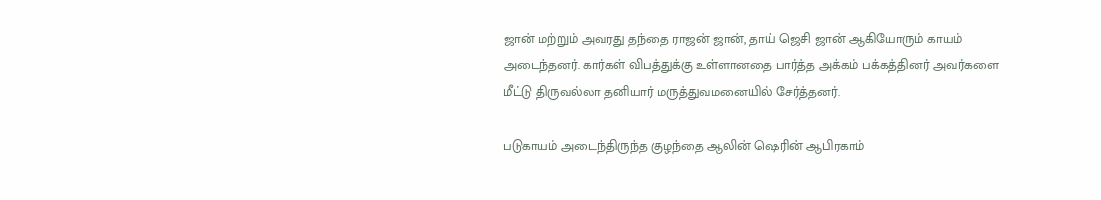ஜான் மற்றும் அவரது தந்தை ராஜன் ஜான், தாய் ஜெசி ஜான் ஆகியோரும் காயம் அடைந்தனர். கார்கள் விபத்துக்கு உள்ளானதை பார்த்த அக்கம் பக்கத்தினர் அவர்களை மீட்டு திருவல்லா தனியார் மருத்துவமனையில் சேர்த்தனர்.

படுகாயம் அடைந்திருந்த குழந்தை ஆலின் ஷெரின் ஆபிரகாம்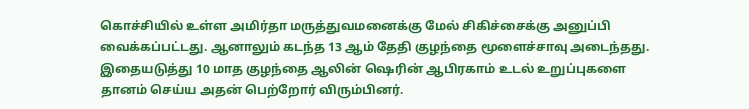கொச்சியில் உள்ள அமிர்தா மருத்துவமனைக்கு மேல் சிகிச்சைக்கு அனுப்பி வைக்கப்பட்டது. ஆனாலும் கடந்த 13 ஆம் தேதி குழந்தை மூளைச்சாவு அடைந்தது. இதையடுத்து 10 மாத குழந்தை ஆலின் ஷெரின் ஆபிரகாம் உடல் உறுப்புகளை தானம் செய்ய அதன் பெற்றோர் விரும்பினர்.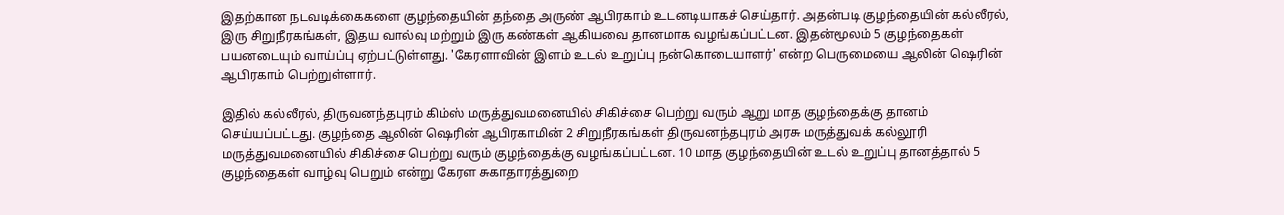இதற்கான நடவடிக்கைகளை குழந்தையின் தந்தை அருண் ஆபிரகாம் உடனடியாகச் செய்தார். அதன்படி குழந்தையின் கல்லீரல், இரு சிறுநீரகங்கள், இதய வால்வு மற்றும் இரு கண்கள் ஆகியவை தானமாக வழங்கப்பட்டன. இதன்மூலம் 5 குழந்தைகள் பயனடையும் வாய்ப்பு ஏற்பட்டுள்ளது. 'கேரளாவின் இளம் உடல் உறுப்பு நன்கொடையாளர்' என்ற பெருமையை ஆலின் ஷெரின் ஆபிரகாம் பெற்றுள்ளார்.

இதில் கல்லீரல், திருவனந்தபுரம் கிம்ஸ் மருத்துவமனையில் சிகிச்சை பெற்று வரும் ஆறு மாத குழந்தைக்கு தானம் செய்யப்பட்டது. குழந்தை ஆலின் ஷெரின் ஆபிரகாமின் 2 சிறுநீரகங்கள் திருவனந்தபுரம் அரசு மருத்துவக் கல்லூரி மருத்துவமனையில் சிகிச்சை பெற்று வரும் குழந்தைக்கு வழங்கப்பட்டன. 10 மாத குழந்தையின் உடல் உறுப்பு தானத்தால் 5 குழந்தைகள் வாழ்வு பெறும் என்று கேரள சுகாதாரத்துறை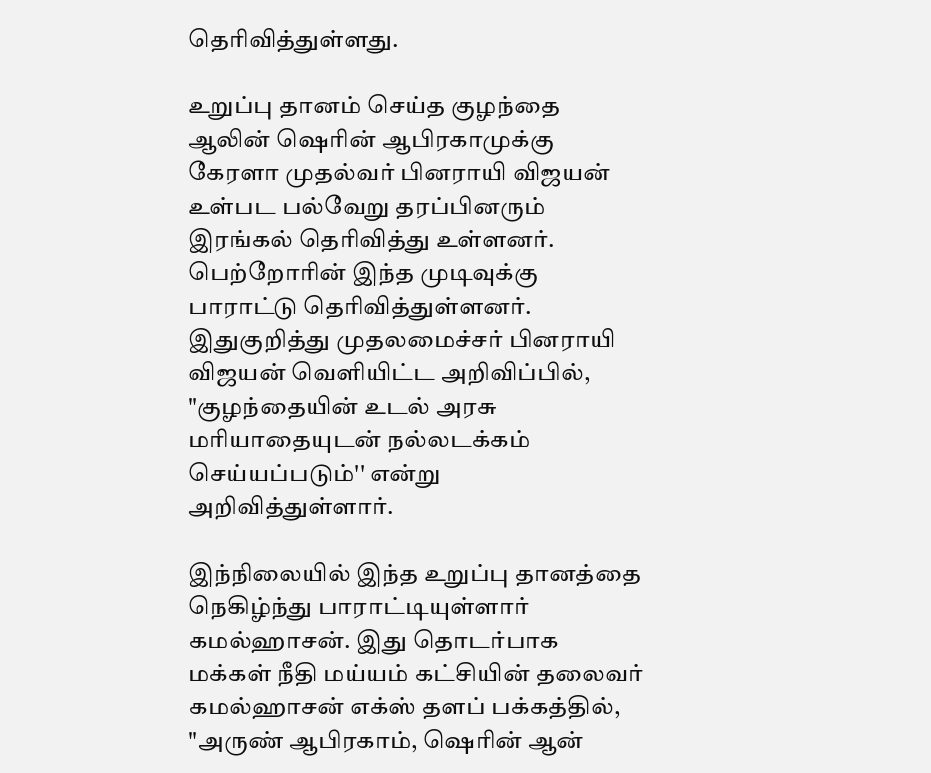தெரிவித்துள்ளது.

உறுப்பு தானம் செய்த குழந்தை ஆலின் ஷெரின் ஆபிரகாமுக்கு கேரளா முதல்வர் பினராயி விஜயன் உள்பட பல்வேறு தரப்பினரும் இரங்கல் தெரிவித்து உள்ளனர். பெற்றோரின் இந்த முடிவுக்கு பாராட்டு தெரிவித்துள்ளனர். இதுகுறித்து முதலமைச்சர் பினராயி விஜயன் வெளியிட்ட அறிவிப்பில், "குழந்தையின் உடல் அரசு மரியாதையுடன் நல்லடக்கம் செய்யப்படும்'' என்று அறிவித்துள்ளார்.

இந்நிலையில் இந்த உறுப்பு தானத்தை நெகிழ்ந்து பாராட்டியுள்ளார் கமல்ஹாசன். இது தொடர்பாக மக்கள் நீதி மய்யம் கட்சியின் தலைவர் கமல்ஹாசன் எக்ஸ் தளப் பக்கத்தில், "அருண் ஆபிரகாம், ஷெரின் ஆன்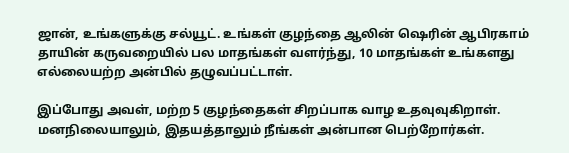ஜான், உங்களுக்கு சல்யூட். உங்கள் குழந்தை ஆலின் ஷெரின் ஆபிரகாம் தாயின் கருவறையில் பல மாதங்கள் வளர்ந்து, 10 மாதங்கள் உங்களது எல்லையற்ற அன்பில் தழுவப்பட்டாள்.

இப்போது அவள், மற்ற 5 குழந்தைகள் சிறப்பாக வாழ உதவுவுகிறாள். மனநிலையாலும், இதயத்தாலும் நீங்கள் அன்பான பெற்றோர்கள்.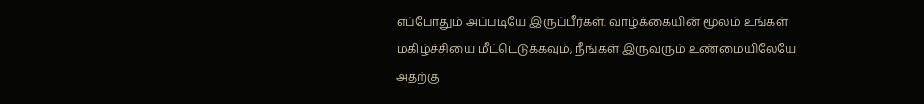எப்போதும் அப்படியே இருப்பீர்கள். வாழ்க்கையின் மூலம் உங்கள் மகிழ்ச்சியை மீட்டெடுக்கவும், நீங்கள் இருவரும் உண்மையிலேயே அதற்கு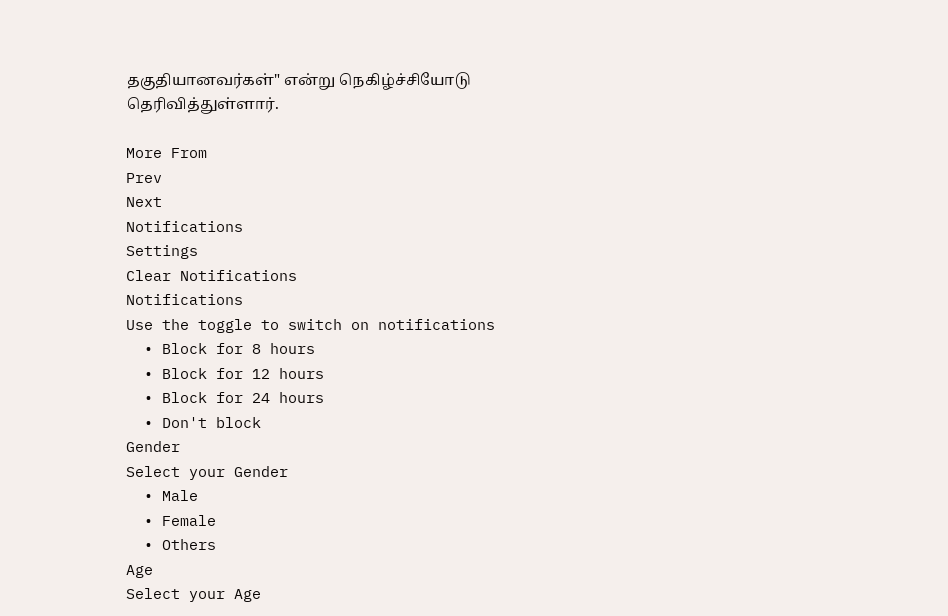தகுதியானவர்கள்" என்று நெகிழ்ச்சியோடு தெரிவித்துள்ளார்.

More From
Prev
Next
Notifications
Settings
Clear Notifications
Notifications
Use the toggle to switch on notifications
  • Block for 8 hours
  • Block for 12 hours
  • Block for 24 hours
  • Don't block
Gender
Select your Gender
  • Male
  • Female
  • Others
Age
Select your Age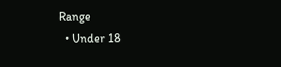Range
  • Under 18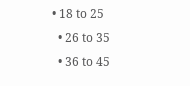• 18 to 25
  • 26 to 35
  • 36 to 45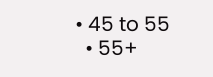• 45 to 55
  • 55+